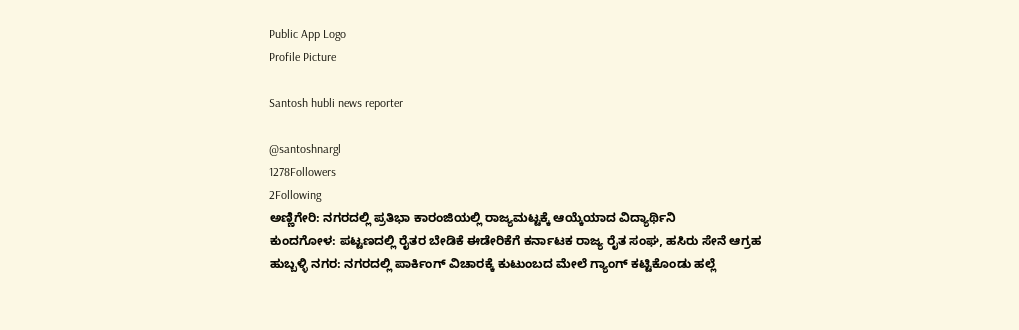Public App Logo
Profile Picture

Santosh hubli news reporter

@santoshnargl
1278Followers
2Following
ಅಣ್ಣಿಗೇರಿ: ನಗರದಲ್ಲಿ ಪ್ರತಿಭಾ ಕಾರಂಜಿಯಲ್ಲಿ ರಾಜ್ಯಮಟ್ಟಕ್ಕೆ ಆಯ್ಕೆಯಾದ ವಿದ್ಯಾರ್ಥಿನಿ
ಕುಂದಗೋಳ: ಪಟ್ಟಣದಲ್ಲಿ ರೈತರ ಬೇಡಿಕೆ ಈಡೇರಿಕೆಗೆ ಕರ್ನಾಟಕ ರಾಜ್ಯ ರೈತ ಸಂಘ, ಹಸಿರು ಸೇನೆ ಆಗ್ರಹ
ಹುಬ್ಬಳ್ಳಿ ನಗರ: ನಗರದಲ್ಲಿ ಪಾರ್ಕಿಂಗ್ ವಿಚಾರಕ್ಕೆ ಕುಟುಂಬದ ಮೇಲೆ ಗ್ಯಾಂಗ್ ಕಟ್ಟಿಕೊಂಡು ಹಲ್ಲೆ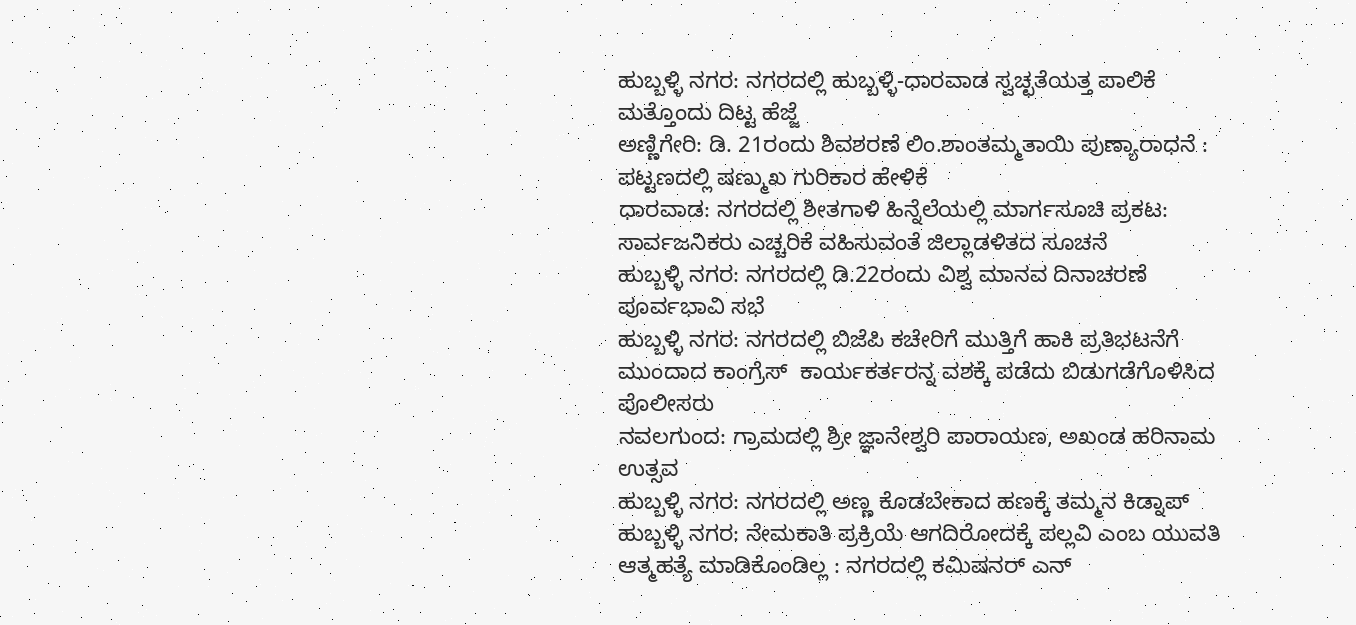ಹುಬ್ಬಳ್ಳಿ ನಗರ: ನಗರದಲ್ಲಿ ಹುಬ್ಬಳ್ಳಿ-ಧಾರವಾಡ ಸ್ವಚ್ಛತೆಯತ್ತ ಪಾಲಿಕೆ ಮತ್ತೊಂದು ದಿಟ್ಟ ಹೆಜ್ಜೆ
ಅಣ್ಣಿಗೇರಿ: ಡಿ. 21ರಂದು ಶಿವಶರಣೆ ಲಿಂ.ಶಾಂತಮ್ಮತಾಯಿ ಪುಣ್ಯಾರಾಧನೆ : ಪಟ್ಟಣದಲ್ಲಿ ಷಣ್ಮುಖ ಗುರಿಕಾರ ಹೇಳಿಕೆ
ಧಾರವಾಡ: ನಗರದಲ್ಲಿ ಶೀತಗಾಳಿ ಹಿನ್ನೆಲೆಯಲ್ಲಿ ಮಾರ್ಗಸೂಚಿ ಪ್ರಕಟ: ಸಾರ್ವಜನಿಕರು ಎಚ್ಚರಿಕೆ ವಹಿಸುವಂತೆ ಜಿಲ್ಲಾಡಳಿತದ ಸೂಚನೆ
ಹುಬ್ಬಳ್ಳಿ ನಗರ: ನಗರದಲ್ಲಿ ಡಿ.22ರಂದು ವಿಶ್ವ ಮಾನವ ದಿನಾಚರಣೆ ಪೂರ್ವಭಾವಿ ಸಭೆ
ಹುಬ್ಬಳ್ಳಿ ನಗರ: ನಗರದಲ್ಲಿ ಬಿಜೆಪಿ ಕಚೇರಿಗೆ ಮುತ್ತಿಗೆ ಹಾಕಿ ಪ್ರತಿಭಟನೆಗೆ ಮುಂದಾದ ಕಾಂಗ್ರೆಸ್  ಕಾರ್ಯಕರ್ತರನ್ನ ವಶಕ್ಕೆ ಪಡೆದು ಬಿಡುಗಡೆಗೊಳಿಸಿದ ಪೊಲೀಸರು
ನವಲಗುಂದ: ಗ್ರಾಮದಲ್ಲಿ ಶ್ರೀ ಜ್ಞಾನೇಶ್ವರಿ ಪಾರಾಯಣ, ಅಖಂಡ ಹರಿನಾಮ ಉತ್ಸವ
ಹುಬ್ಬಳ್ಳಿ ನಗರ: ನಗರದಲ್ಲಿ ಅಣ್ಣ ಕೊಡಬೇಕಾದ ಹಣಕ್ಕೆ ತಮ್ಮನ ಕಿಡ್ನಾಪ್
ಹುಬ್ಬಳ್ಳಿ ನಗರ: ನೇಮಕಾತಿ ಪ್ರಕ್ರಿಯೆ ಆಗದಿರೋದಕ್ಕೆ ಪಲ್ಲವಿ ಎಂಬ ಯುವತಿ ಆತ್ಮಹತ್ಯೆ ಮಾಡಿಕೊಂಡಿಲ್ಲ : ನಗರದಲ್ಲಿ ಕಮಿಷನರ್ ಎನ್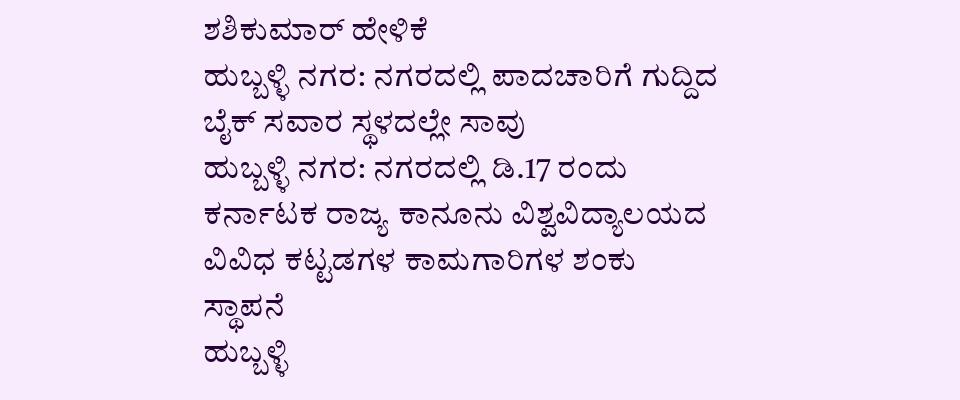ಶಶಿಕುಮಾರ್ ಹೇಳಿಕೆ
ಹುಬ್ಬಳ್ಳಿ ನಗರ: ನಗರದಲ್ಲಿ ಪಾದಚಾರಿಗೆ ಗುದ್ದಿದ ಬೈಕ್ ಸವಾರ ಸ್ಥಳದಲ್ಲೇ ಸಾವು
ಹುಬ್ಬಳ್ಳಿ ನಗರ: ನಗರದಲ್ಲಿ ಡಿ.17 ರಂದು ಕರ್ನಾಟಕ ರಾಜ್ಯ ಕಾನೂನು ವಿಶ್ವವಿದ್ಯಾಲಯದ ವಿವಿಧ ಕಟ್ಟಡಗಳ ಕಾಮಗಾರಿಗಳ ಶಂಕು ಸ್ಥಾಪನೆ
ಹುಬ್ಬಳ್ಳಿ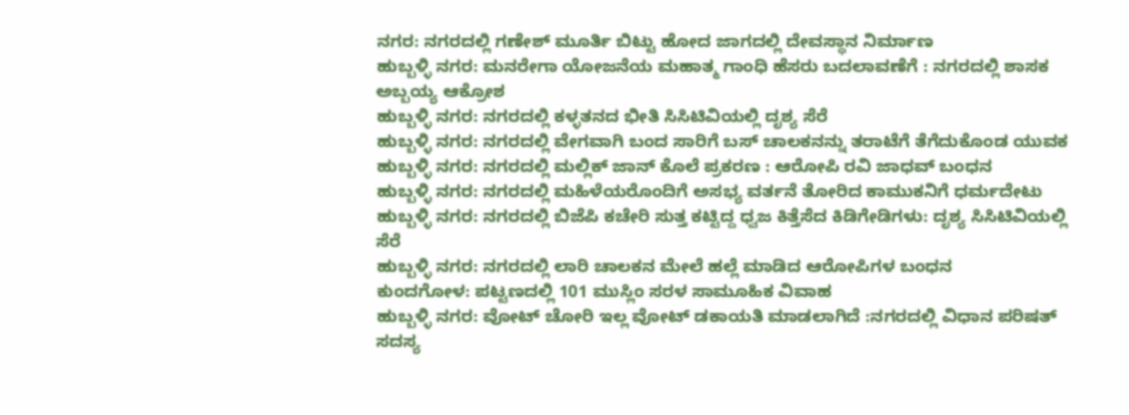ನಗರ: ನಗರದಲ್ಲಿ ಗಣೇಶ್ ಮೂರ್ತಿ ಬಿಟ್ಟು ಹೋದ ಜಾಗದಲ್ಲಿ ದೇವಸ್ಥಾನ ನಿರ್ಮಾಣ
ಹುಬ್ಬಳ್ಳಿ ನಗರ: ಮನರೇಗಾ ಯೋಜನೆಯ ಮಹಾತ್ಮ ಗಾಂಧಿ ಹೆಸರು ಬದಲಾವಣೆಗೆ : ನಗರದಲ್ಲಿ ಶಾಸಕ ಅಬ್ಬಯ್ಯ ಆಕ್ರೋಶ
ಹುಬ್ಬಳ್ಳಿ ನಗರ: ನಗರದಲ್ಲಿ ಕಳ್ಳತನದ ಭೀತಿ ಸಿಸಿಟಿವಿಯಲ್ಲಿ ದೃಶ್ಯ ಸೆರೆ
ಹುಬ್ಬಳ್ಳಿ ನಗರ: ನಗರದಲ್ಲಿ ವೇಗವಾಗಿ ಬಂದ ಸಾರಿಗೆ ಬಸ್ ಚಾಲಕನನ್ನು ತರಾಟೆಗೆ ತೆಗೆದುಕೊಂಡ ಯುವಕ
ಹುಬ್ಬಳ್ಳಿ ನಗರ: ನಗರದಲ್ಲಿ ಮಲ್ಲಿಕ್ ಜಾನ್ ಕೊಲೆ ಪ್ರಕರಣ : ಆರೋಪಿ ರವಿ ಜಾಧವ್ ಬಂಧನ
ಹುಬ್ಬಳ್ಳಿ ನಗರ: ನಗರದಲ್ಲಿ ಮಹಿಳೆಯರೊಂದಿಗೆ ಅಸಭ್ಯ ವರ್ತನೆ ತೋರಿದ ಕಾಮುಕನಿಗೆ ಧರ್ಮದೇಟು
ಹುಬ್ಬಳ್ಳಿ ನಗರ: ನಗರದಲ್ಲಿ ಬಿಜೆಪಿ ಕಚೇರಿ ಸುತ್ತ ಕಟ್ಟಿದ್ದ ಧ್ವಜ ಕಿತ್ತೆಸೆದ ಕಿಡಿಗೇಡಿಗಳು: ದೃಶ್ಯ ಸಿಸಿಟಿವಿಯಲ್ಲಿ ಸೆರೆ
ಹುಬ್ಬಳ್ಳಿ ನಗರ: ನಗರದಲ್ಲಿ ಲಾರಿ ಚಾಲಕನ ಮೇಲೆ ಹಲ್ಲೆ ಮಾಡಿದ ಆರೋಪಿಗಳ ಬಂಧನ
ಕುಂದಗೋಳ: ಪಟ್ಟಣದಲ್ಲಿ 101 ಮುಸ್ಲಿಂ ಸರಳ ಸಾಮೂಹಿಕ ವಿವಾಹ
ಹುಬ್ಬಳ್ಳಿ ನಗರ: ವೋಟ್ ಚೋರಿ ಇಲ್ಲ ವೋಟ್ ಡಕಾಯತಿ ಮಾಡಲಾಗಿದೆ :ನಗರದಲ್ಲಿ ವಿಧಾನ ಪರಿಷತ್ ಸದಸ್ಯ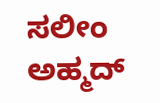ಸಲೀಂ ಅಹ್ಮದ್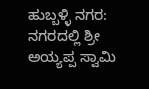ಹುಬ್ಬಳ್ಳಿ ನಗರ: ನಗರದಲ್ಲಿ ಶ್ರೀ ಅಯ್ಯಪ್ಪ ಸ್ವಾಮಿ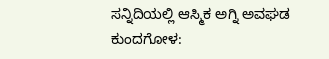ಸನ್ನಿದಿಯಲ್ಲಿ ಆಸ್ಮಿಕ ಅಗ್ನಿ ಅವಘಡ
ಕುಂದಗೋಳ: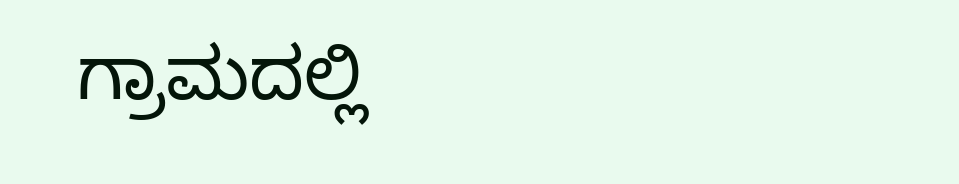ಗ್ರಾಮದಲ್ಲಿ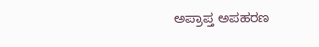ಅಪ್ರಾಪ್ತ ಅಪಹರಣ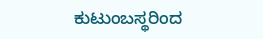ಕುಟುಂಬಸ್ಥರಿಂದ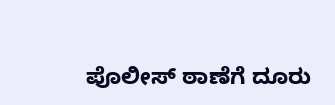ಪೊಲೀಸ್ ಠಾಣೆಗೆ ದೂರು